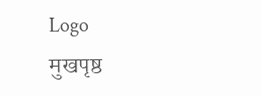Logo
मुखपृष्ठ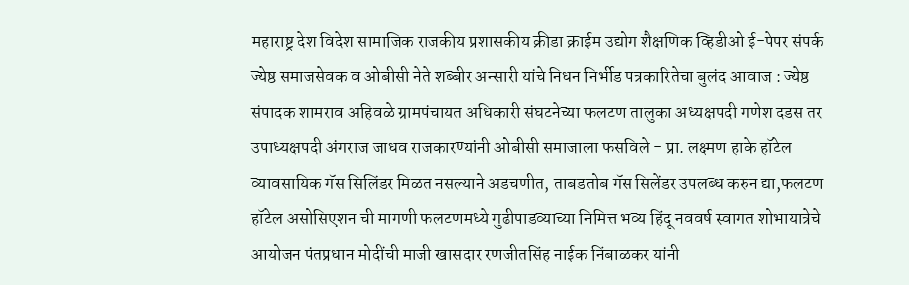महाराष्ट्र देश विदेश सामाजिक राजकीय प्रशासकीय क्रीडा क्राईम उद्योग शैक्षणिक व्हिडीओ ई-पेपर संपर्क
ज्येष्ठ समाजसेवक व ओबीसी नेते शब्बीर अन्सारी यांचे निधन निर्भीड पत्रकारितेचा बुलंद आवाज : ज्येष्ठ संपादक शामराव अहिवळे ग्रामपंचायत अधिकारी संघटनेच्या फलटण तालुका अध्यक्षपदी गणेश दडस तर उपाध्यक्षपदी अंगराज जाधव राजकारण्यांनी ओबीसी समाजाला फसविले - प्रा. लक्ष्मण हाके हॉटेल व्यावसायिक गॅस सिलिंडर मिळत नसल्याने अडचणीत, ताबडतोब गॅस सिलेंडर उपलब्ध करुन द्या,फलटण हॉटेल असोसिएशन ची मागणी फलटणमध्ये गुढीपाडव्याच्या निमित्त भव्य हिंदू नववर्ष स्वागत शोभायात्रेचे आयोजन पंतप्रधान मोदींची माजी खासदार रणजीतसिंह नाईक निंबाळकर यांनी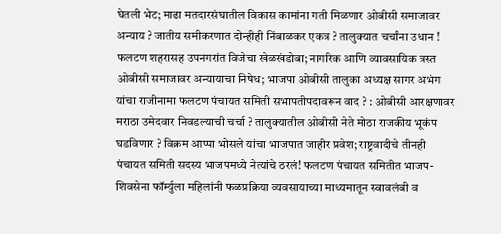घेतली भेट; माढा मतदारसंघातील विकास कामांना गती मिळणार ओबीसी समाजावर अन्याय ? जातीय समीकरणात दोन्हीही निंबाळकर एकत्र ? तालुक्यात चर्चांना उधान ! फलटण शहरासह उपनगरांत विजेचा खेळखंडोबा; नागरिक आणि व्यावसायिक त्रस्त ओबीसी समाजावर अन्यायाचा निषेध; भाजपा ओबीसी तालुका अध्यक्ष सागर अभंग यांचा राजीनामा फलटण पंचायत समिती सभापतीपदावरून वाद ? : ओबीसी आरक्षणावर मराठा उमेदवार निवडल्याची चर्चा ? तालुक्यातील ओबीसी नेते मोठा राजकीय भूकंप घडविणार ? विक्रम आप्पा भोसले यांचा भाजपात जाहीर प्रवेश; राष्ट्रवादीचे तीनही पंचायत समिती सदस्य भाजपमध्ये नेत्यांचे ठरलं! फलटण पंचायत समितीत भाजप-शिवसेना फॉर्म्युला महिलांनी फळप्रक्रिया व्यवसायाच्या माध्यमातून स्वावलंबी व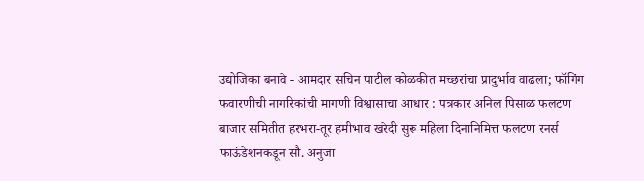उद्योजिका बनावे - आमदार सचिन पाटील कोळकीत मच्छरांचा प्रादुर्भाव वाढला; फॉगिंग फवारणीची नागरिकांची मागणी विश्वासाचा आधार : पत्रकार अनिल पिसाळ फलटण बाजार समितीत हरभरा-तूर हमीभाव खरेदी सुरू महिला दिनानिमित्त फलटण रनर्स फाऊंडेशनकडून सौ. अनुजा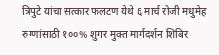त्रिपुटे यांचा सत्कार फलटण येथे ६ मार्च रोजी मधुमेह रुग्णांसाठी १००% शुगर मुक्त मार्गदर्शन शिबिर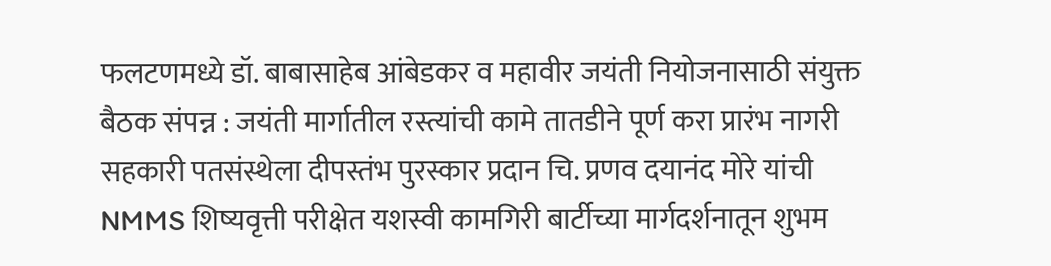फलटणमध्ये डॉ. बाबासाहेब आंबेडकर व महावीर जयंती नियोजनासाठी संयुक्त बैठक संपन्न : जयंती मार्गातील रस्त्यांची कामे तातडीने पूर्ण करा प्रारंभ नागरी सहकारी पतसंस्थेला दीपस्तंभ पुरस्कार प्रदान चि. प्रणव दयानंद मोरे यांची NMMS शिष्यवृत्ती परीक्षेत यशस्वी कामगिरी बार्टीच्या मार्गदर्शनातून शुभम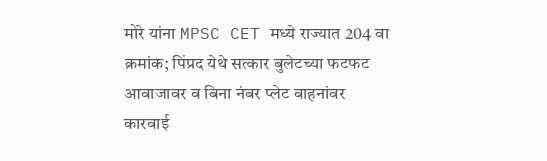मोरे यांना MPSC CET मध्ये राज्यात 204 वा क्रमांक; पिंप्रद येथे सत्कार बुलेटच्या फटफट आवाजावर व बिना नंबर प्लेट वाहनांवर कारवाई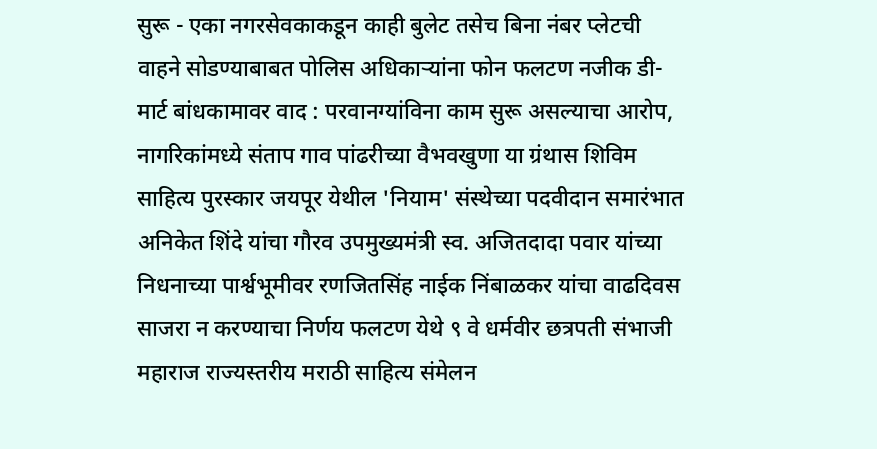सुरू - एका नगरसेवकाकडून काही बुलेट तसेच बिना नंबर प्लेटची वाहने सोडण्याबाबत पोलिस अधिकाऱ्यांना फोन फलटण नजीक डी-मार्ट बांधकामावर वाद : परवानग्यांविना काम सुरू असल्याचा आरोप, नागरिकांमध्ये संताप गाव पांढरीच्या वैभवखुणा या ग्रंथास शिविम साहित्य पुरस्कार जयपूर येथील 'नियाम' संस्थेच्या पदवीदान समारंभात अनिकेत शिंदे यांचा गौरव उपमुख्यमंत्री स्व. अजितदादा पवार यांच्या निधनाच्या पार्श्वभूमीवर रणजितसिंह नाईक निंबाळकर यांचा वाढदिवस साजरा न करण्याचा निर्णय फलटण येथे ९ वे धर्मवीर छत्रपती संभाजी महाराज राज्यस्तरीय मराठी साहित्य संमेलन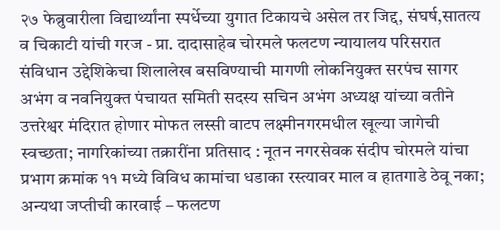२७ फेब्रुवारीला विद्यार्थ्यांना स्पर्धेच्या युगात टिकायचे असेल तर जिद्द, संघर्ष,सातत्य व चिकाटी यांची गरज - प्रा. दादासाहेब चोरमले फलटण न्यायालय परिसरात संविधान उद्देशिकेचा शिलालेख बसविण्याची मागणी लोकनियुक्त सरपंच सागर अभंग व नवनियुक्त पंचायत समिती सदस्य सचिन अभंग अध्यक्ष यांच्या वतीने उत्तरेश्वर मंदिरात होणार मोफत लस्सी वाटप लक्ष्मीनगरमधील खूल्या जागेची स्वच्छता; नागरिकांच्या तक्रारींना प्रतिसाद : नूतन नगरसेवक संदीप चोरमले यांचा प्रभाग क्रमांक ११ मध्ये विविध कामांचा धडाका रस्त्यावर माल व हातगाडे ठेवू नका; अन्यथा जप्तीची कारवाई – फलटण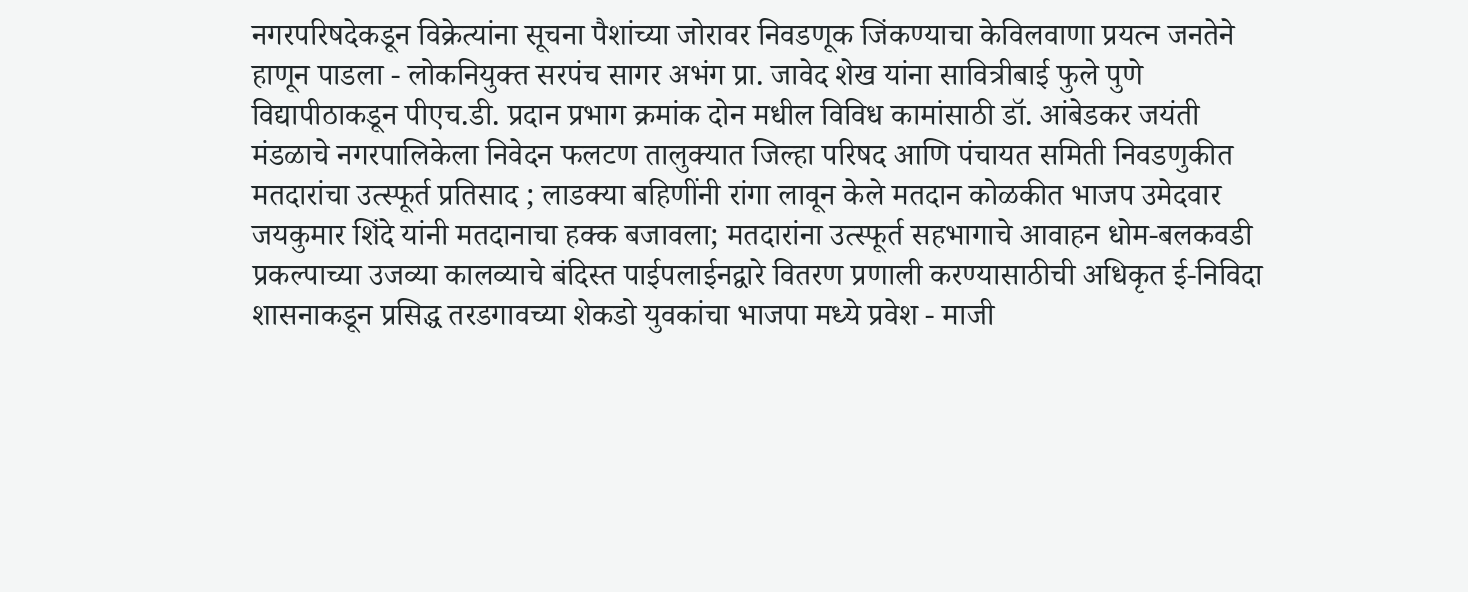नगरपरिषदेकडून विक्रेत्यांना सूचना पैशांच्या जोरावर निवडणूक जिंकण्याचा केविलवाणा प्रयत्न जनतेने हाणून पाडला - लोकनियुक्त सरपंच सागर अभंग प्रा. जावेद शेख यांना सावित्रीबाई फुले पुणे विद्यापीठाकडून पीएच.डी. प्रदान प्रभाग क्रमांक दोन मधील विविध कामांसाठी डॉ. आंबेडकर जयंती मंडळाचे नगरपालिकेला निवेदन फलटण तालुक्यात जिल्हा परिषद आणि पंचायत समिती निवडणुकीत मतदारांचा उत्स्फूर्त प्रतिसाद ; लाडक्या बहिणींनी रांगा लावून केले मतदान कोळकीत भाजप उमेदवार जयकुमार शिंदे यांनी मतदानाचा हक्क बजावला; मतदारांना उत्स्फूर्त सहभागाचे आवाहन धोम-बलकवडी प्रकल्पाच्या उजव्या कालव्याचे बंदिस्त पाईपलाईनद्वारे वितरण प्रणाली करण्यासाठीची अधिकृत ई-निविदा शासनाकडून प्रसिद्ध तरडगावच्या शेकडो युवकांचा भाजपा मध्ये प्रवेश - माजी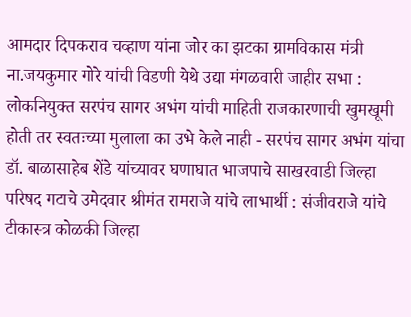आमदार दिपकराव चव्हाण यांना जोर का झटका ग्रामविकास मंत्री ना.जयकुमार गोरे यांची विडणी येथे उद्या मंगळवारी जाहीर सभा : लोकनियुक्त सरपंच सागर अभंग यांची माहिती राजकारणाची खुमखूमी होती तर स्वतःच्या मुलाला का उभे केले नाही - सरपंच सागर अभंग यांचा डॉ. बाळासाहेब शेंडे यांच्यावर घणाघात भाजपाचे साखरवाडी जिल्हा परिषद गटाचे उमेदवार श्रीमंत रामराजे यांचे लाभार्थी : संजीवराजे यांचे टीकास्त्र कोळकी जिल्हा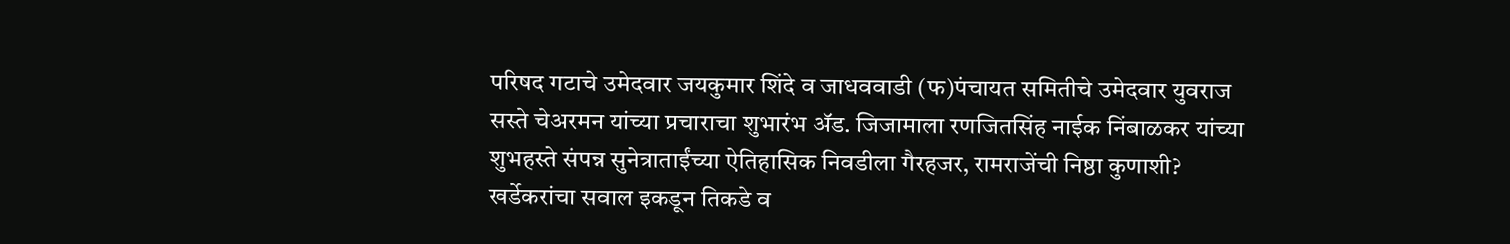परिषद गटाचे उमेदवार जयकुमार शिंदे व जाधववाडी (फ)पंचायत समितीचे उमेदवार युवराज सस्ते चेअरमन यांच्या प्रचाराचा शुभारंभ ॲड. जिजामाला रणजितसिंह नाईक निंबाळकर यांच्या शुभहस्ते संपन्न सुनेत्राताईंच्या ऐतिहासिक निवडीला गैरहजर, रामराजेंची निष्ठा कुणाशी? खर्डेकरांचा सवाल इकडून तिकडे व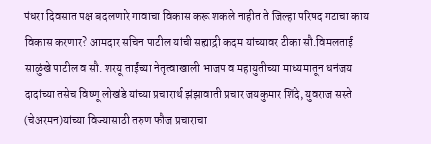पंधरा दिवसात पक्ष बदलणारे गावाचा विकास करू शकले नाहीत ते जिल्हा परिषद गटाचा काय विकास करणार? आमदार सचिन पाटील यांची सह्याद्री कदम यांच्यावर टीका सौ.विमलताई साळुंखे पाटील व सौ. शरयू ताईंच्या नेतृत्वाखाली भाजप व महायुतीच्या माध्यमातून धनंजय दादांच्या तसेच विष्णू लोखंडे यांच्या प्रचारार्थ झंझावाती प्रचार जयकुमार शिंदे, युवराज सस्ते (चेअरमन)यांच्या विज्यासाठी तरुण फौज प्रचाराचा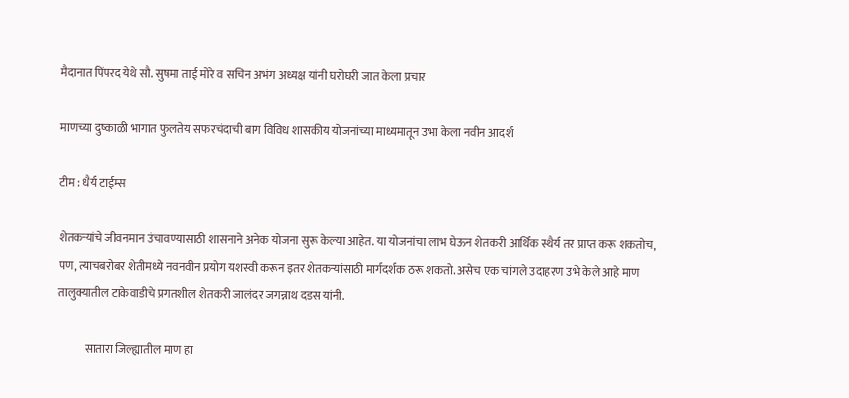मैदानात पिंपरद येथे सौ. सुषमा ताई मोरे व सचिन अभंग अध्यक्ष यांनी घरोघरी जात केला प्रचार

माणच्या दुष्काळी भागात फुलतेय सफरचंदाची बाग विविध शासकीय योजनांच्या माध्यमातून उभा केला नवीन आदर्श

टीम : धैर्य टाईम्स

शेतकऱ्यांचे जीवनमान उंचावण्यासाठी शासनाने अनेक योजना सुरू केल्या आहेत. या योजनांचा लाभ घेऊन शेतकरी आर्थिक स्थैर्य तर प्राप्त करू शकतोच, पण, त्याचबरोबर शेतीमध्ये नवनवीन प्रयोग यशस्वी करून इतर शेतकऱ्यांसाठी मार्गदर्शक ठरू शकतो. असेच एक चांगले उदाहरण उभे केले आहे माण तालुक्यातील टाकेवाडीचे प्रगतशील शेतकरी जालंदर जगन्नाथ दडस यांनी.

            सातारा जिल्ह्यातील माण हा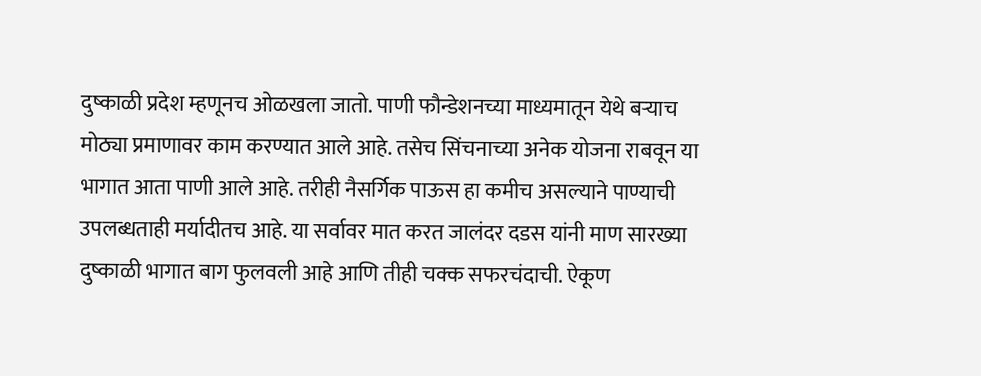दुष्काळी प्रदेश म्हणूनच ओळखला जातो. पाणी फौन्डेशनच्या माध्यमातून येथे बऱ्याच मोठ्या प्रमाणावर काम करण्यात आले आहे. तसेच सिंचनाच्या अनेक योजना राबवून या भागात आता पाणी आले आहे. तरीही नैसर्गिक पाऊस हा कमीच असल्याने पाण्याची उपलब्धताही मर्यादीतच आहे. या सर्वावर मात करत जालंदर दडस यांनी माण सारख्या दुष्काळी भागात बाग फुलवली आहे आणि तीही चक्क सफरचंदाची. ऐकूण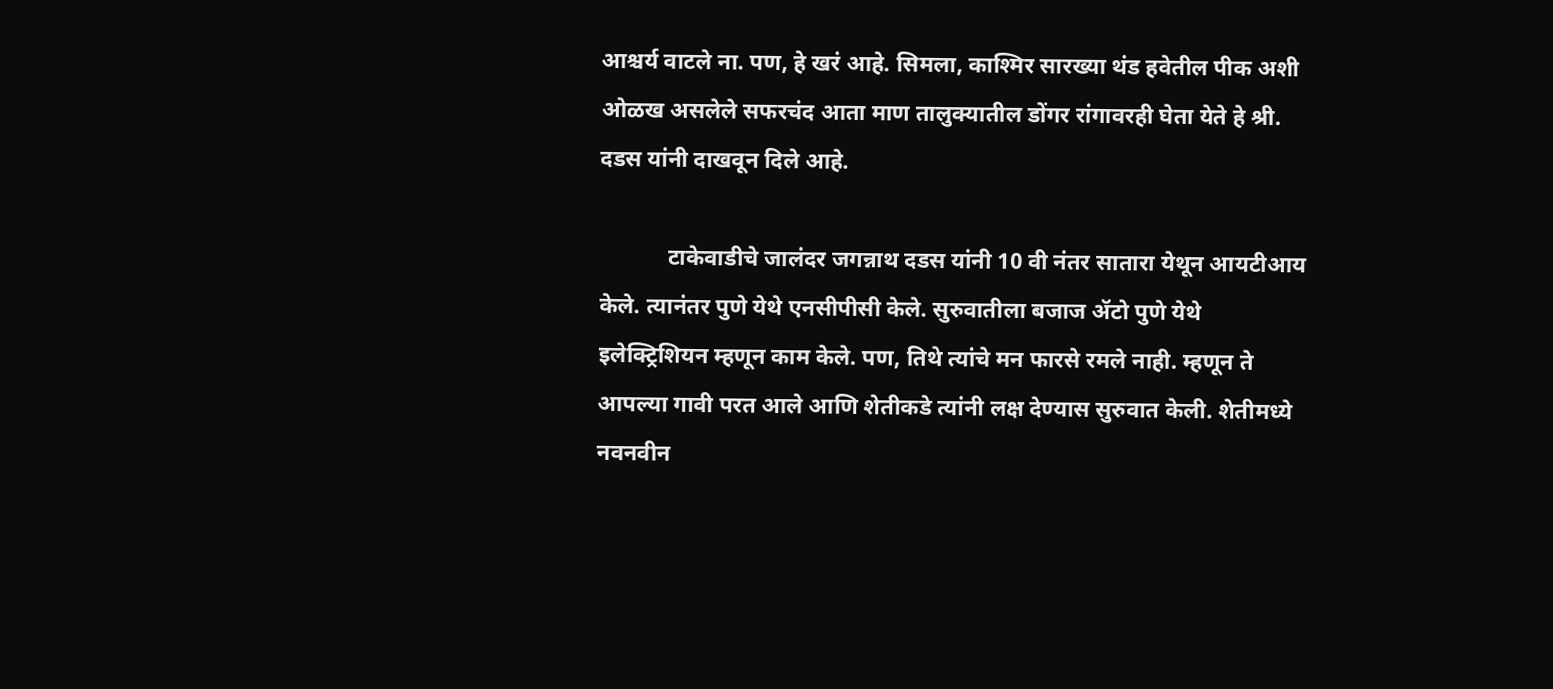आश्चर्य वाटले ना. पण, हे खरं आहे. सिमला, काश्मिर सारख्या थंड हवेतील पीक अशी ओळख असलेले सफरचंद आता माण तालुक्यातील डोंगर रांगावरही घेता येते हे श्री. दडस यांनी दाखवून दिले आहे.

            टाकेवाडीचे जालंदर जगन्नाथ दडस यांनी 10 वी नंतर सातारा येथून आयटीआय केले. त्यानंतर पुणे येथे एनसीपीसी केले. सुरुवातीला बजाज ॲटो पुणे येथे इलेक्ट्रिशियन म्हणून काम केले. पण, तिथे त्यांचे मन फारसे रमले नाही. म्हणून ते आपल्या गावी परत आले आणि शेतीकडे त्यांनी लक्ष देण्यास सुरुवात केली. शेतीमध्ये नवनवीन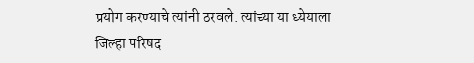प्रयोग करण्याचे त्यांनी ठरवले. त्यांच्या या ध्येयाला जिल्हा परिषद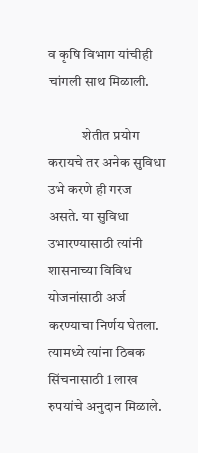व कृषि विभाग यांचीही चांगली साथ मिळाली.

            शेतीत प्रयोग करायचे तर अनेक सुविधा उभे करणे ही गरज असते. या सुविधा उभारण्यासाठी त्यांनी शासनाच्या विविध योजनांसाठी अर्ज करण्याचा निर्णय घेतला. त्यामध्ये त्यांना ठिबक सिंचनासाठी 1 लाख रुपयांचे अनुदान मिळाले.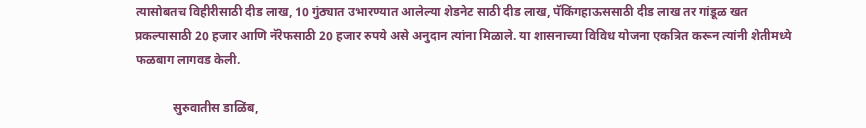त्यासोबतच विहीरीसाठी दीड लाख, 10 गुंठ्यात उभारण्यात आलेल्या शेडनेट साठी दीड लाख, पॅकिंगहाऊससाठी दीड लाख तर गांडूळ खत प्रकल्पासाठी 20 हजार आणि नॅरेफसाठी 20 हजार रुपये असे अनुदान त्यांना मिळाले. या शासनाच्या विविध योजना एकत्रित करून त्यांनी शेतीमध्ये फळबाग लागवड केली.

            सुरुवातीस डाळिंब,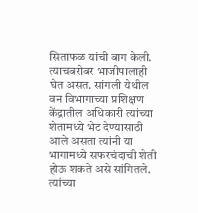सिताफळ यांची बाग केली. त्याचबरोबर भाजीपालाही घेत असत. सांगली येथील वन विभागाच्या प्रशिक्षण केंद्रातील अधिकारी त्यांच्या शेतामध्ये भेट देण्यासाठी आले असता त्यांनी या भागामध्ये सफरचंदाची शेती होऊ शकते असे सांगितले. त्यांच्या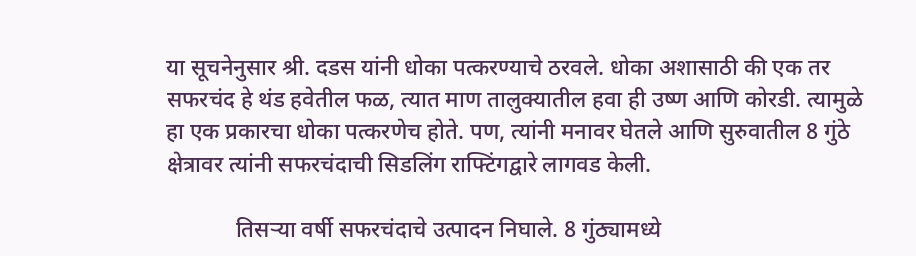या सूचनेनुसार श्री. दडस यांनी धोका पत्करण्याचे ठरवले. धोका अशासाठी की एक तर सफरचंद हे थंड हवेतील फळ, त्यात माण तालुक्यातील हवा ही उष्ण आणि कोरडी. त्यामुळे हा एक प्रकारचा धोका पत्करणेच होते. पण, त्यांनी मनावर घेतले आणि सुरुवातील 8 गुंठे क्षेत्रावर त्यांनी सफरचंदाची सिडलिंग राफ्टिंगद्वारे लागवड केली.

            तिसऱ्या वर्षी सफरचंदाचे उत्पादन निघाले. 8 गुंठ्यामध्ये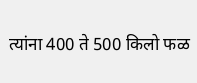त्यांना 400 ते 500 किलो फळ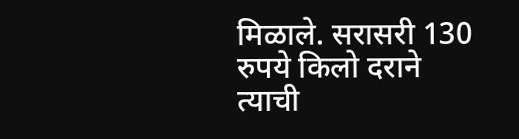मिळाले. सरासरी 130 रुपये किलो दराने त्याची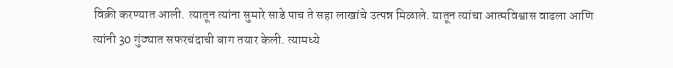विक्री करण्यात आली. त्यातून त्यांना सुमारे साडे पाच ते सहा लाखांचे उत्पन्न मिळाले. यातून त्यांचा आत्मविश्वास वाढला आणि त्यांनी 30 गुंठ्यात सफरचंदाची बाग तयार केली. त्यामध्ये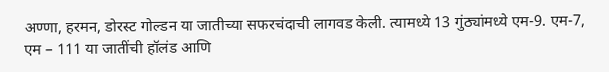अण्णा, हरमन, डोरस्ट गोल्डन या जातीच्या सफरचंदाची लागवड केली. त्यामध्ये 13 गुंठ्यांमध्ये एम-9. एम-7, एम – 111 या जातींची हॉलंड आणि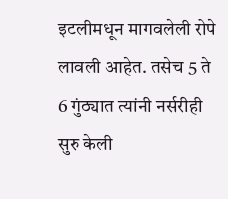इटलीमधून मागवलेली रोपे लावली आहेत. तसेच 5 ते 6 गुंठ्यात त्यांनी नर्सरीही सुरु केली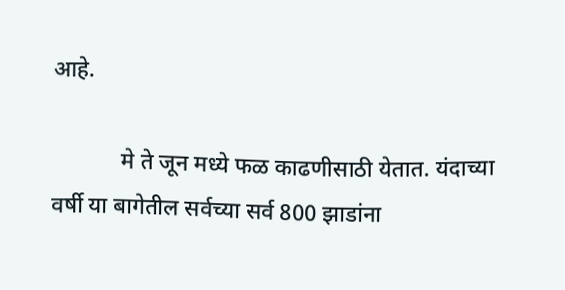आहे.

            मे ते जून मध्ये फळ काढणीसाठी येतात. यंदाच्या वर्षी या बागेतील सर्वच्या सर्व 800 झाडांना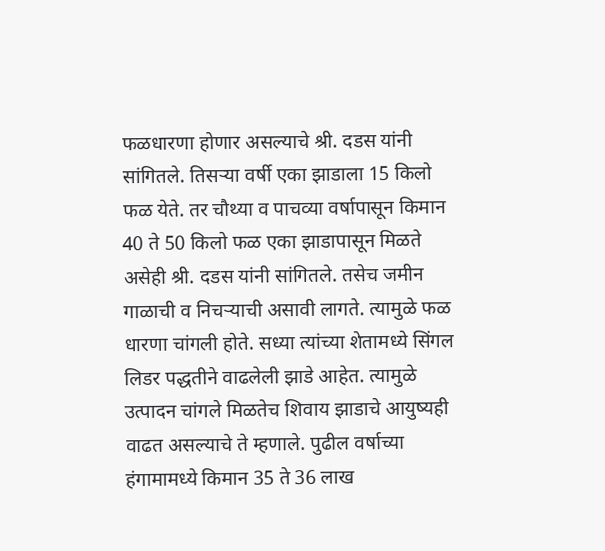फळधारणा होणार असल्याचे श्री. दडस यांनी सांगितले. तिसऱ्या वर्षी एका झाडाला 15 किलो फळ येते. तर चौथ्या व पाचव्या वर्षापासून किमान 40 ते 50 किलो फळ एका झाडापासून मिळते असेही श्री. दडस यांनी सांगितले. तसेच जमीन गाळाची व निचऱ्याची असावी लागते. त्यामुळे फळ धारणा चांगली होते. सध्या त्यांच्या शेतामध्ये सिंगल लिडर पद्धतीने वाढलेली झाडे आहेत. त्यामुळे  उत्पादन चांगले मिळतेच शिवाय झाडाचे आयुष्यही वाढत असल्याचे ते म्हणाले. पुढील वर्षाच्या हंगामामध्ये किमान 35 ते 36 लाख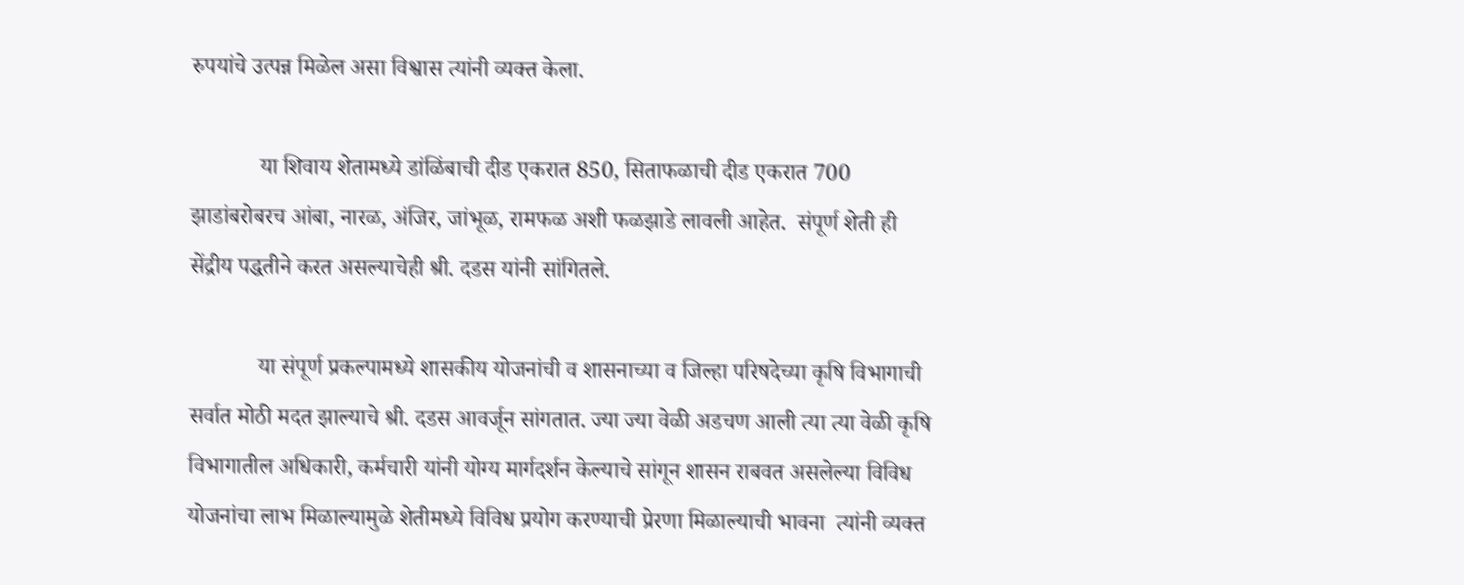रुपयांचे उत्पन्न मिळेल असा विश्वास त्यांनी व्यक्त केला.

            या शिवाय शेतामध्ये डांळिंबाची दीड एकरात 850, सिताफळाची दीड एकरात 700 झाडांबरोबरच आंबा, नारळ, अंजिर, जांभूळ, रामफळ अशी फळझाडे लावली आहेत.  संपूर्ण शेती ही सेंद्रीय पद्धतीने करत असल्याचेही श्री. दडस यांनी सांगितले.

            या संपूर्ण प्रकल्पामध्ये शासकीय योजनांची व शासनाच्या व जिल्हा परिषदेच्या कृषि विभागाची सर्वात मोठी मदत झाल्याचे श्री. दडस आवर्जून सांगतात. ज्या ज्या वेळी अडचण आली त्या त्या वेळी कृषि विभागातील अधिकारी, कर्मचारी यांनी योग्य मार्गदर्शन केल्याचे सांगून शासन राबवत असलेल्या विविध योजनांचा लाभ मिळाल्यामुळे शेतीमध्ये विविध प्रयोग करण्याची प्रेरणा मिळाल्याची भावना  त्यांनी व्यक्त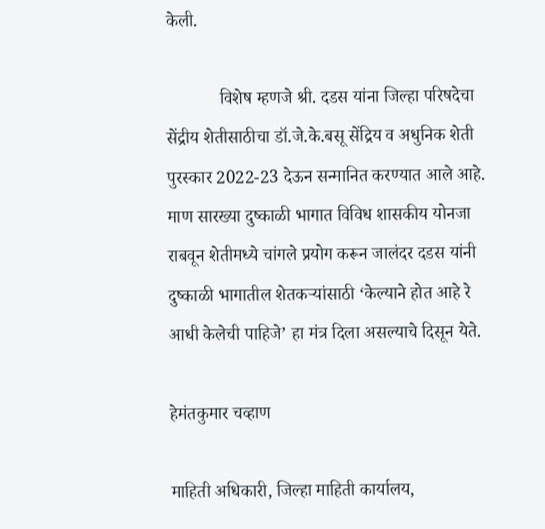केली.

            विशेष म्हणजे श्री. दडस यांना जिल्हा परिषदेचा सेंद्रीय शेतीसाठीचा डॉ.जे.के.बसू सेंद्रिय व अधुनिक शेती पुरस्कार 2022-23 देऊन सन्मानित करण्यात आले आहे. माण सारख्या दुष्काळी भागात विविध शासकीय योनजा राबवून शेतीमध्ये चांगले प्रयोग करून जालंदर दडस यांनी दुष्काळी भागातील शेतकऱ्यांसाठी ‘केल्याने होत आहे रे आधी केलेची पाहिजे’ हा मंत्र दिला असल्याचे दिसून येते.

हेमंतकुमार चव्हाण

माहिती अधिकारी, जिल्हा माहिती कार्यालय,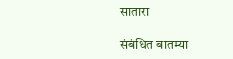सातारा

संबंधित बातम्या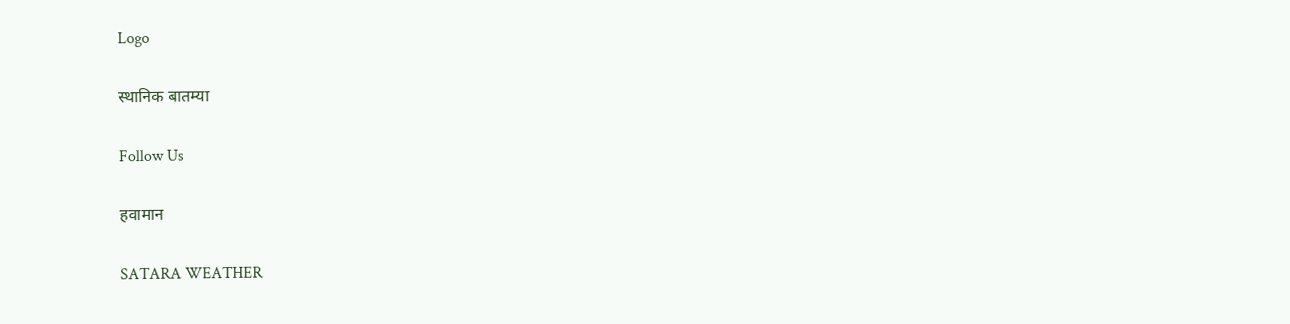Logo

स्थानिक बातम्या

Follow Us

हवामान

SATARA WEATHER